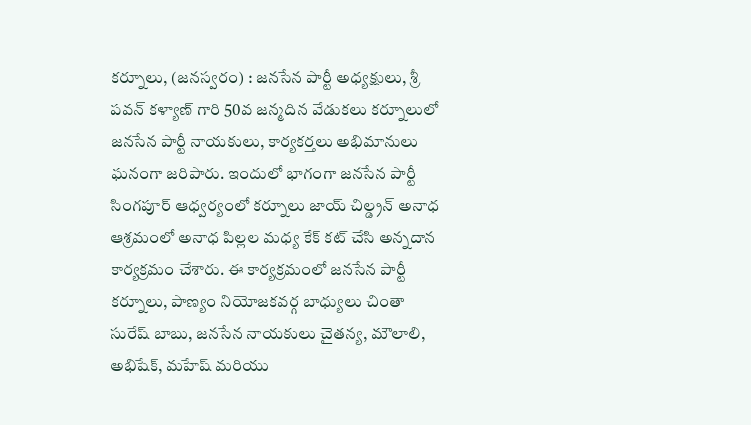కర్నూలు, (జనస్వరం) : జనసేన పార్టీ అధ్యక్షులు, శ్రీ పవన్ కళ్యాణ్ గారి 50వ జన్మదిన వేడుకలు కర్నూలులో జనసేన పార్టీ నాయకులు, కార్యకర్తలు అభిమానులు ఘనంగా జరిపారు. ఇందులో భాగంగా జనసేన పార్టీ సింగపూర్ ఆధ్వర్యంలో కర్నూలు జాయ్ చిల్డ్రన్ అనాధ ఆశ్రమంలో అనాధ పిల్లల మధ్య కేక్ కట్ చేసి అన్నదాన కార్యక్రమం చేశారు. ఈ కార్యక్రమంలో జనసేన పార్టీ కర్నూలు, పాణ్యం నియోజకవర్గ బాధ్యులు చింతా సురేష్ బాబు, జనసేన నాయకులు చైతన్య, మౌలాలి, అభిషేక్, మహేష్ మరియు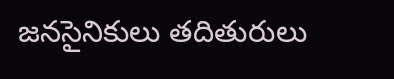జనసైనికులు తదితురులు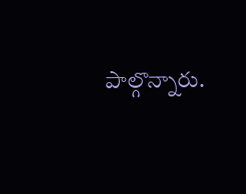పాల్గొన్నారు.